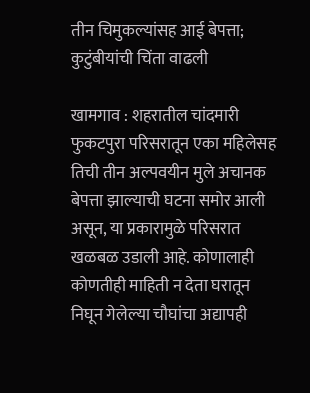तीन चिमुकल्यांसह आई बेपत्ता; कुटुंबीयांची चिंता वाढली

खामगाव : शहरातील चांदमारी फुकटपुरा परिसरातून एका महिलेसह तिची तीन अल्पवयीन मुले अचानक बेपत्ता झाल्याची घटना समोर आली असून, या प्रकारामुळे परिसरात खळबळ उडाली आहे. कोणालाही कोणतीही माहिती न देता घरातून निघून गेलेल्या चौघांचा अद्यापही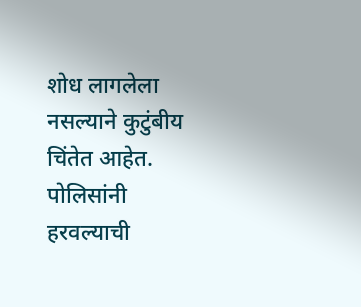शोध लागलेला नसल्याने कुटुंबीय चिंतेत आहेत. पोलिसांनी हरवल्याची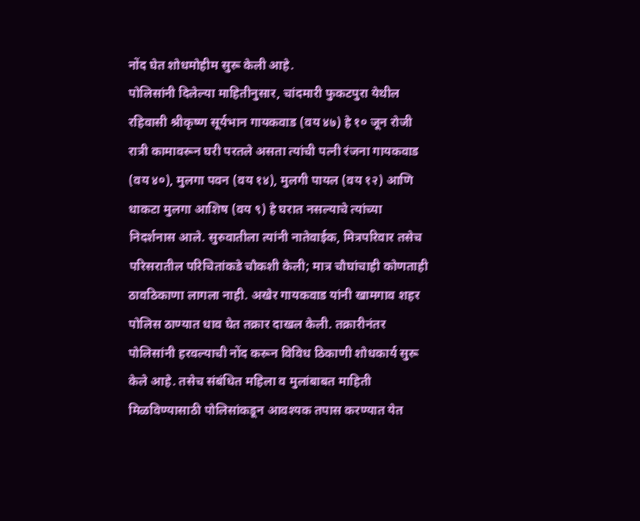नोंद घेत शोधमोहीम सुरू केली आहे.
पोलिसांनी दिलेल्या माहितीनुसार, चांदमारी फुकटपुरा येथील रहिवासी श्रीकृष्ण सूर्यभान गायकवाड (वय ४७) हे १० जून रोजी रात्री कामावरून घरी परतले असता त्यांची पत्नी रंजना गायकवाड (वय ४०), मुलगा पवन (वय १४), मुलगी पायल (वय १२) आणि धाकटा मुलगा आशिष (वय ९) हे घरात नसल्याचे त्यांच्या निदर्शनास आले. सुरुवातीला त्यांनी नातेवाईक, मित्रपरिवार तसेच परिसरातील परिचितांकडे चौकशी केली; मात्र चौघांचाही कोणताही ठावठिकाणा लागला नाही. अखेर गायकवाड यांनी खामगाव शहर पोलिस ठाण्यात धाव घेत तक्रार दाखल केली. तक्रारीनंतर पोलिसांनी हरवल्याची नोंद करून विविध ठिकाणी शोधकार्य सुरू केले आहे. तसेच संबंधित महिला व मुलांबाबत माहिती मिळविण्यासाठी पोलिसांकडून आवश्यक तपास करण्यात येत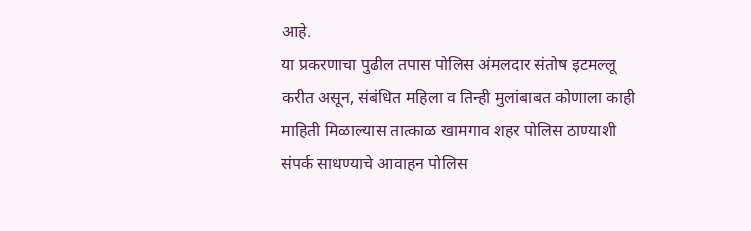आहे.
या प्रकरणाचा पुढील तपास पोलिस अंमलदार संतोष इटमल्लू करीत असून, संबंधित महिला व तिन्ही मुलांबाबत कोणाला काही माहिती मिळाल्यास तात्काळ खामगाव शहर पोलिस ठाण्याशी संपर्क साधण्याचे आवाहन पोलिस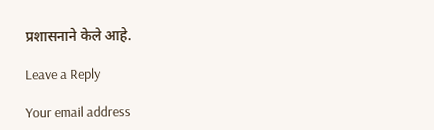प्रशासनाने केले आहे.

Leave a Reply

Your email address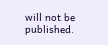will not be published.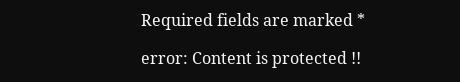Required fields are marked *

error: Content is protected !!